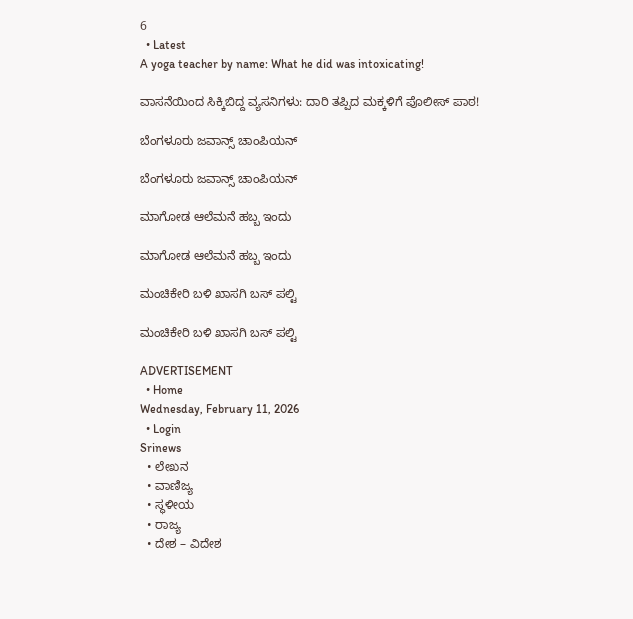6
  • Latest
A yoga teacher by name: What he did was intoxicating!

ವಾಸನೆಯಿಂದ ಸಿಕ್ಕಿಬಿದ್ದ ವ್ಯಸನಿಗಳು: ದಾರಿ ತಪ್ಪಿದ ಮಕ್ಕಳಿಗೆ ಪೊಲೀಸ್ ಪಾಠ!

ಬೆಂಗಳೂರು ಜವಾನ್ಸ್ ಚಾಂಪಿಯನ್

ಬೆಂಗಳೂರು ಜವಾನ್ಸ್ ಚಾಂಪಿಯನ್

ಮಾಗೋಡ ಆಲೆಮನೆ ಹಬ್ಬ ಇಂದು

ಮಾಗೋಡ ಆಲೆಮನೆ ಹಬ್ಬ ಇಂದು

ಮಂಚಿಕೇರಿ‌ ಬಳಿ ಖಾಸಗಿ ಬಸ್ ಪಲ್ಟಿ

ಮಂಚಿಕೇರಿ‌ ಬಳಿ ಖಾಸಗಿ ಬಸ್ ಪಲ್ಟಿ

ADVERTISEMENT
  • Home
Wednesday, February 11, 2026
  • Login
Srinews
  • ಲೇಖನ
  • ವಾಣಿಜ್ಯ
  • ಸ್ಥಳೀಯ
  • ರಾಜ್ಯ
  • ದೇಶ – ವಿದೇಶ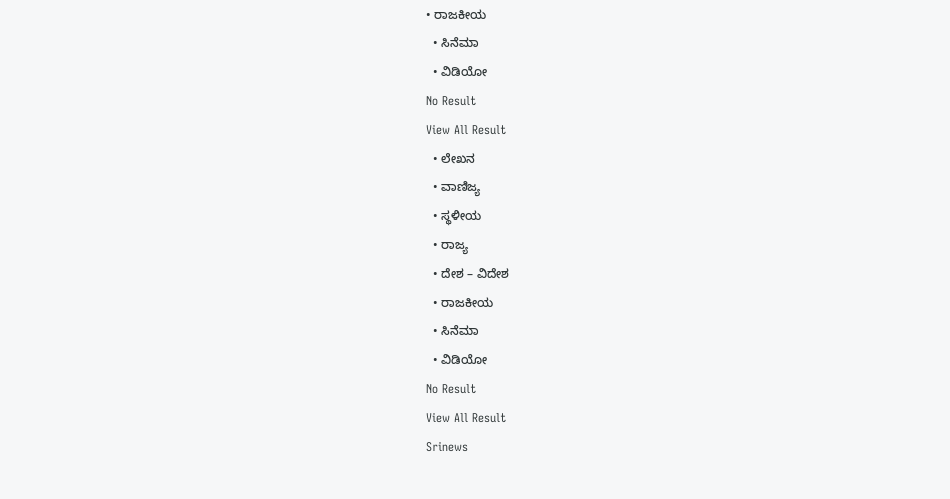• ರಾಜಕೀಯ
  • ಸಿನೆಮಾ
  • ವಿಡಿಯೋ
No Result
View All Result
  • ಲೇಖನ
  • ವಾಣಿಜ್ಯ
  • ಸ್ಥಳೀಯ
  • ರಾಜ್ಯ
  • ದೇಶ – ವಿದೇಶ
  • ರಾಜಕೀಯ
  • ಸಿನೆಮಾ
  • ವಿಡಿಯೋ
No Result
View All Result
Srinews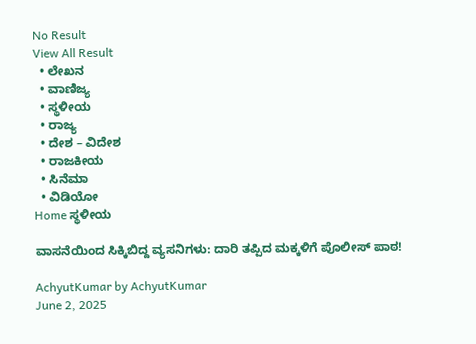No Result
View All Result
  • ಲೇಖನ
  • ವಾಣಿಜ್ಯ
  • ಸ್ಥಳೀಯ
  • ರಾಜ್ಯ
  • ದೇಶ – ವಿದೇಶ
  • ರಾಜಕೀಯ
  • ಸಿನೆಮಾ
  • ವಿಡಿಯೋ
Home ಸ್ಥಳೀಯ

ವಾಸನೆಯಿಂದ ಸಿಕ್ಕಿಬಿದ್ದ ವ್ಯಸನಿಗಳು: ದಾರಿ ತಪ್ಪಿದ ಮಕ್ಕಳಿಗೆ ಪೊಲೀಸ್ ಪಾಠ!

AchyutKumar by AchyutKumar
June 2, 2025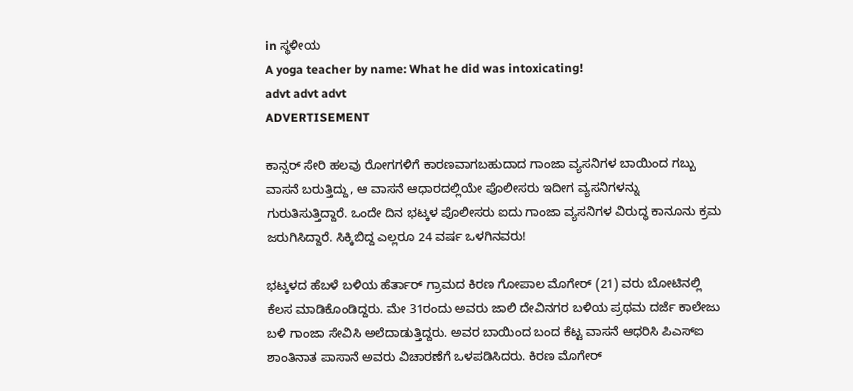in ಸ್ಥಳೀಯ
A yoga teacher by name: What he did was intoxicating!
advt advt advt
ADVERTISEMENT

ಕಾನ್ಸರ್ ಸೇರಿ ಹಲವು ರೋಗಗಳಿಗೆ ಕಾರಣವಾಗಬಹುದಾದ ಗಾಂಜಾ ವ್ಯಸನಿಗಳ ಬಾಯಿಂದ ಗಬ್ಬು ವಾಸನೆ ಬರುತ್ತಿದ್ದು, ಆ ವಾಸನೆ ಆಧಾರದಲ್ಲಿಯೇ ಪೊಲೀಸರು ಇದೀಗ ವ್ಯಸನಿಗಳನ್ನು ಗುರುತಿಸುತ್ತಿದ್ದಾರೆ. ಒಂದೇ ದಿನ ಭಟ್ಕಳ ಪೊಲೀಸರು ಐದು ಗಾಂಜಾ ವ್ಯಸನಿಗಳ ವಿರುದ್ಧ ಕಾನೂನು ಕ್ರಮ ಜರುಗಿಸಿದ್ದಾರೆ. ಸಿಕ್ಕಿಬಿದ್ದ ಎಲ್ಲರೂ 24 ವರ್ಷ ಒಳಗಿನವರು!

ಭಟ್ಕಳದ ಹೆಬಳೆ ಬಳಿಯ ಹೆರ್ತಾರ್ ಗ್ರಾಮದ ಕಿರಣ ಗೋಪಾಲ ಮೊಗೇರ್ (21) ವರು ಬೋಟಿನಲ್ಲಿ ಕೆಲಸ ಮಾಡಿಕೊಂಡಿದ್ದರು. ಮೇ 31ರಂದು ಅವರು ಜಾಲಿ ದೇವಿನಗರ ಬಳಿಯ ಪ್ರಥಮ ದರ್ಜೆ ಕಾಲೇಜು ಬಳಿ ಗಾಂಜಾ ಸೇವಿಸಿ ಅಲೆದಾಡುತ್ತಿದ್ದರು. ಅವರ ಬಾಯಿಂದ ಬಂದ ಕೆಟ್ಟ ವಾಸನೆ ಆಧರಿಸಿ ಪಿಎಸ್‌ಐ ಶಾಂತಿನಾತ ಪಾಸಾನೆ ಅವರು ವಿಚಾರಣೆಗೆ ಒಳಪಡಿಸಿದರು. ಕಿರಣ ಮೊಗೇರ್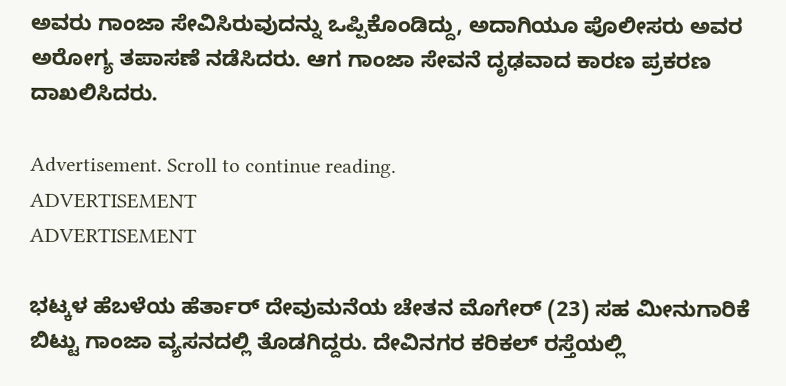ಅವರು ಗಾಂಜಾ ಸೇವಿಸಿರುವುದನ್ನು ಒಪ್ಪಿಕೊಂಡಿದ್ದು, ಅದಾಗಿಯೂ ಪೊಲೀಸರು ಅವರ ಅರೋಗ್ಯ ತಪಾಸಣೆ ನಡೆಸಿದರು. ಆಗ ಗಾಂಜಾ ಸೇವನೆ ದೃಢವಾದ ಕಾರಣ ಪ್ರಕರಣ ದಾಖಲಿಸಿದರು.

Advertisement. Scroll to continue reading.
ADVERTISEMENT
ADVERTISEMENT

ಭಟ್ಕಳ ಹೆಬಳೆಯ ಹೆರ್ತಾರ್ ದೇವುಮನೆಯ ಚೇತನ ಮೊಗೇರ್ (23) ಸಹ ಮೀನುಗಾರಿಕೆ ಬಿಟ್ಟು ಗಾಂಜಾ ವ್ಯಸನದಲ್ಲಿ ತೊಡಗಿದ್ದರು. ದೇವಿನಗರ ಕರಿಕಲ್ ರಸ್ತೆಯಲ್ಲಿ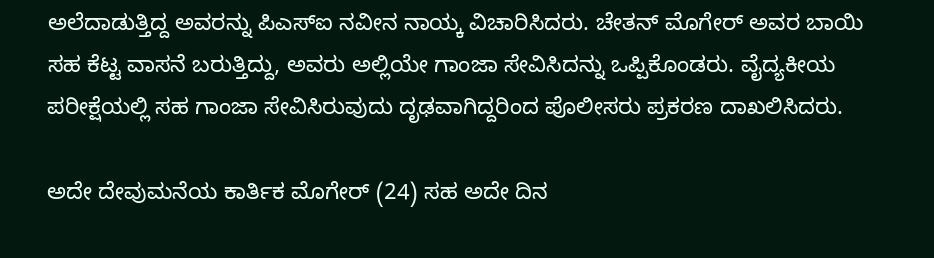ಅಲೆದಾಡುತ್ತಿದ್ದ ಅವರನ್ನು ಪಿಎಸ್‌ಐ ನವೀನ ನಾಯ್ಕ ವಿಚಾರಿಸಿದರು. ಚೇತನ್ ಮೊಗೇರ್ ಅವರ ಬಾಯಿ ಸಹ ಕೆಟ್ಟ ವಾಸನೆ ಬರುತ್ತಿದ್ದು, ಅವರು ಅಲ್ಲಿಯೇ ಗಾಂಜಾ ಸೇವಿಸಿದನ್ನು ಒಪ್ಪಿಕೊಂಡರು. ವೈದ್ಯಕೀಯ ಪರೀಕ್ಷೆಯಲ್ಲಿ ಸಹ ಗಾಂಜಾ ಸೇವಿಸಿರುವುದು ದೃಢವಾಗಿದ್ದರಿಂದ ಪೊಲೀಸರು ಪ್ರಕರಣ ದಾಖಲಿಸಿದರು.

ಅದೇ ದೇವುಮನೆಯ ಕಾರ್ತಿಕ ಮೊಗೇರ್ (24) ಸಹ ಅದೇ ದಿನ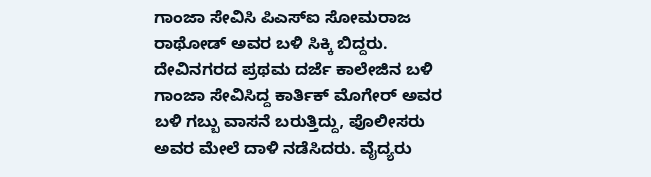ಗಾಂಜಾ ಸೇವಿಸಿ ಪಿಎಸ್‌ಐ ಸೋಮರಾಜ ರಾಥೋಡ್ ಅವರ ಬಳಿ ಸಿಕ್ಕಿ ಬಿದ್ದರು. ದೇವಿನಗರದ ಪ್ರಥಮ ದರ್ಜೆ ಕಾಲೇಜಿನ ಬಳಿ ಗಾಂಜಾ ಸೇವಿಸಿದ್ದ ಕಾರ್ತಿಕ್ ಮೊಗೇರ್ ಅವರ ಬಳಿ ಗಬ್ಬು ವಾಸನೆ ಬರುತ್ತಿದ್ದು, ಪೊಲೀಸರು ಅವರ ಮೇಲೆ ದಾಳಿ ನಡೆಸಿದರು. ವೈದ್ಯರು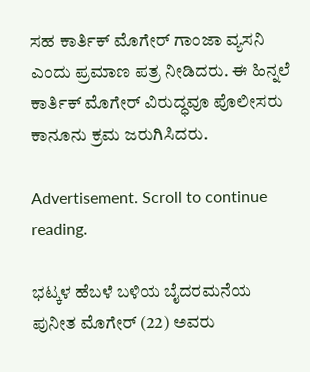ಸಹ ಕಾರ್ತಿಕ್ ಮೊಗೇರ್ ಗಾಂಜಾ ವ್ಯಸನಿ ಎಂದು ಪ್ರಮಾಣ ಪತ್ರ ನೀಡಿದರು. ಈ ಹಿನ್ನಲೆ ಕಾರ್ತಿಕ್ ಮೊಗೇರ್ ವಿರುದ್ಧವೂ ಪೊಲೀಸರು ಕಾನೂನು ಕ್ರಮ ಜರುಗಿಸಿದರು.

Advertisement. Scroll to continue reading.

ಭಟ್ಕಳ ಹೆಬಳೆ ಬಳಿಯ ಬೈದರಮನೆಯ ಪುನೀತ ಮೊಗೇರ್ (22) ಅವರು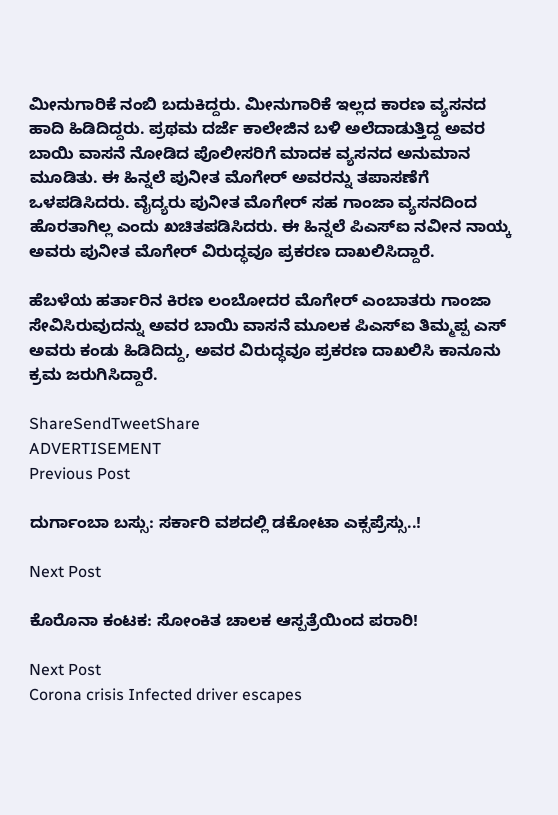ಮೀನುಗಾರಿಕೆ ನಂಬಿ ಬದುಕಿದ್ದರು. ಮೀನುಗಾರಿಕೆ ಇಲ್ಲದ ಕಾರಣ ವ್ಯಸನದ ಹಾದಿ ಹಿಡಿದಿದ್ದರು. ಪ್ರಥಮ ದರ್ಜೆ ಕಾಲೇಜಿನ ಬಳಿ ಅಲೆದಾಡುತ್ತಿದ್ದ ಅವರ ಬಾಯಿ ವಾಸನೆ ನೋಡಿದ ಪೊಲೀಸರಿಗೆ ಮಾದಕ ವ್ಯಸನದ ಅನುಮಾನ ಮೂಡಿತು. ಈ ಹಿನ್ನಲೆ ಪುನೀತ ಮೊಗೇರ್ ಅವರನ್ನು ತಪಾಸಣೆಗೆ ಒಳಪಡಿಸಿದರು. ವೈದ್ಯರು ಪುನೀತ ಮೊಗೇರ್ ಸಹ ಗಾಂಜಾ ವ್ಯಸನದಿಂದ ಹೊರತಾಗಿಲ್ಲ ಎಂದು ಖಚಿತಪಡಿಸಿದರು. ಈ ಹಿನ್ನಲೆ ಪಿಎಸ್‌ಐ ನವೀನ ನಾಯ್ಕ ಅವರು ಪುನೀತ ಮೊಗೇರ್ ವಿರುದ್ಧವೂ ಪ್ರಕರಣ ದಾಖಲಿಸಿದ್ದಾರೆ.

ಹೆಬಳೆಯ ಹರ್ತಾರಿನ ಕಿರಣ ಲಂಬೋದರ ಮೊಗೇರ್ ಎಂಬಾತರು ಗಾಂಜಾ ಸೇವಿಸಿರುವುದನ್ನು ಅವರ ಬಾಯಿ ವಾಸನೆ ಮೂಲಕ ಪಿಎಸ್‌ಐ ತಿಮ್ಮಪ್ಪ ಎಸ್ ಅವರು ಕಂಡು ಹಿಡಿದಿದ್ದು, ಅವರ ವಿರುದ್ಧವೂ ಪ್ರಕರಣ ದಾಖಲಿಸಿ ಕಾನೂನು ಕ್ರಮ ಜರುಗಿಸಿದ್ದಾರೆ.

ShareSendTweetShare
ADVERTISEMENT
Previous Post

ದುರ್ಗಾಂಬಾ ಬಸ್ಸು: ಸರ್ಕಾರಿ ವಶದಲ್ಲಿ ಡಕೋಟಾ ಎಕ್ಸಪ್ರೆಸ್ಸು..!

Next Post

ಕೊರೊನಾ ಕಂಟಕ: ಸೋಂಕಿತ ಚಾಲಕ ಆಸ್ಪತ್ರೆಯಿಂದ ಪರಾರಿ!

Next Post
Corona crisis Infected driver escapes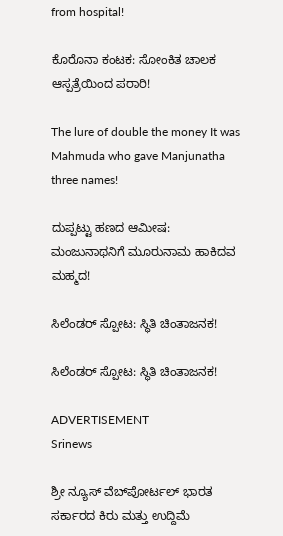from hospital!

ಕೊರೊನಾ ಕಂಟಕ: ಸೋಂಕಿತ ಚಾಲಕ ಆಸ್ಪತ್ರೆಯಿಂದ ಪರಾರಿ!

The lure of double the money It was Mahmuda who gave Manjunatha three names!

ದುಪ್ಪಟ್ಟು ಹಣದ ಆಮೀಷ: ಮಂಜುನಾಥನಿಗೆ ಮೂರುನಾಮ ಹಾಕಿದವ ಮಹ್ಮದ!

ಸಿಲೆಂಡರ್ ಸ್ಪೋಟ: ಸ್ಥಿತಿ ಚಿಂತಾಜನಕ!

ಸಿಲೆಂಡರ್ ಸ್ಪೋಟ: ಸ್ಥಿತಿ ಚಿಂತಾಜನಕ!

ADVERTISEMENT
Srinews

ಶ್ರೀ ನ್ಯೂಸ್ ವೆಬ್‌ಪೋರ್ಟಲ್ ಭಾರತ ಸರ್ಕಾರದ ಕಿರು ಮತ್ತು ಉದ್ದಿಮೆ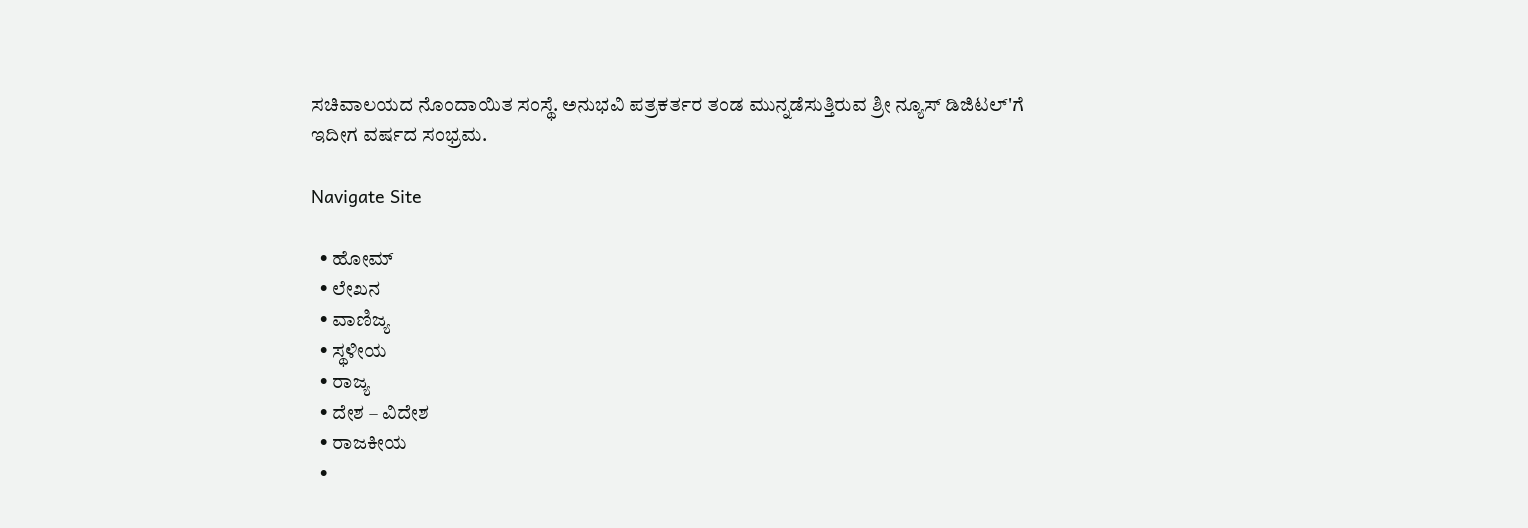ಸಚಿವಾಲಯದ ನೊಂದಾಯಿತ ಸಂಸ್ಥೆ. ಅನುಭವಿ ಪತ್ರಕರ್ತರ ತಂಡ ಮುನ್ನಡೆಸುತ್ತಿರುವ ಶ್ರೀ ನ್ಯೂಸ್ ಡಿಜಿಟಲ್'ಗೆ ಇದೀಗ ವರ್ಷದ ಸಂಭ್ರಮ.

Navigate Site

  • ಹೋಮ್
  • ಲೇಖನ
  • ವಾಣಿಜ್ಯ
  • ಸ್ಥಳೀಯ
  • ರಾಜ್ಯ
  • ದೇಶ – ವಿದೇಶ
  • ರಾಜಕೀಯ
  •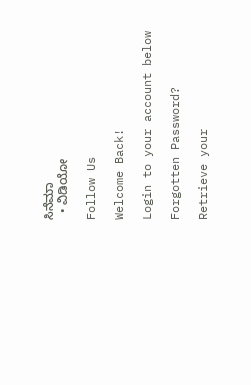ಸಿನೆಮಾ
  • ವಿಡಿಯೋ

Follow Us

Welcome Back!

Login to your account below

Forgotten Password?

Retrieve your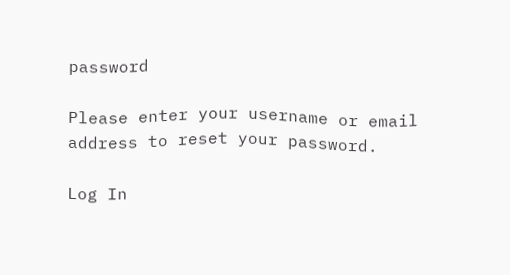password

Please enter your username or email address to reset your password.

Log In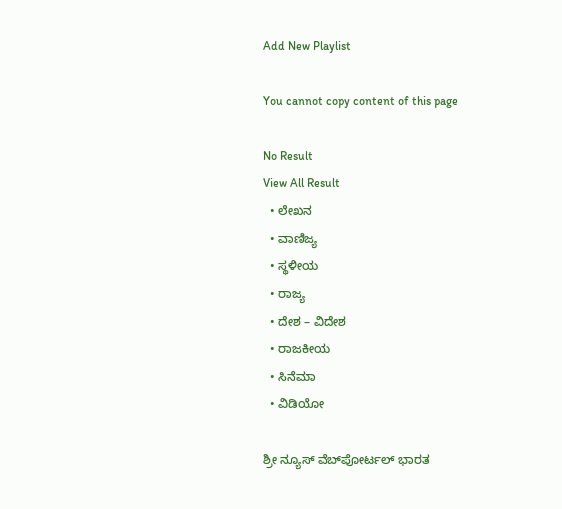Add New Playlist

You cannot copy content of this page

No Result
View All Result
  • ಲೇಖನ
  • ವಾಣಿಜ್ಯ
  • ಸ್ಥಳೀಯ
  • ರಾಜ್ಯ
  • ದೇಶ – ವಿದೇಶ
  • ರಾಜಕೀಯ
  • ಸಿನೆಮಾ
  • ವಿಡಿಯೋ

ಶ್ರೀ ನ್ಯೂಸ್ ವೆಬ್‌ಪೋರ್ಟಲ್ ಭಾರತ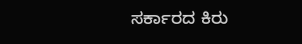ಸರ್ಕಾರದ ಕಿರು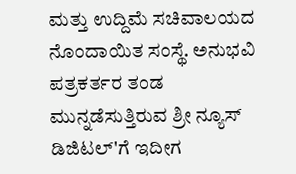ಮತ್ತು ಉದ್ದಿಮೆ ಸಚಿವಾಲಯದ ನೊಂದಾಯಿತ ಸಂಸ್ಥೆ. ಅನುಭವಿ ಪತ್ರಕರ್ತರ ತಂಡ ಮುನ್ನಡೆಸುತ್ತಿರುವ ಶ್ರೀ ನ್ಯೂಸ್ ಡಿಜಿಟಲ್'ಗೆ ಇದೀಗ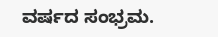ವರ್ಷದ ಸಂಭ್ರಮ.